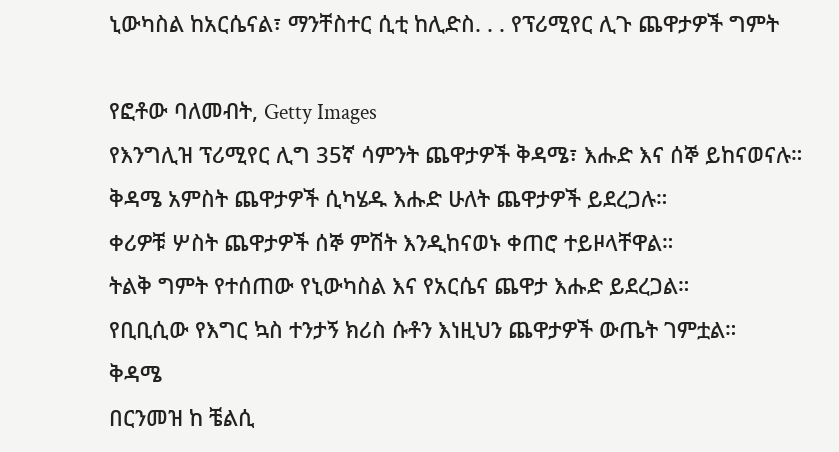ኒውካስል ከአርሴናል፣ ማንቸስተር ሲቲ ከሊድስ. . . የፕሪሚየር ሊጉ ጨዋታዎች ግምት

የፎቶው ባለመብት, Getty Images
የእንግሊዝ ፕሪሚየር ሊግ 35ኛ ሳምንት ጨዋታዎች ቅዳሜ፣ እሑድ እና ሰኞ ይከናወናሉ።
ቅዳሜ አምስት ጨዋታዎች ሲካሄዱ እሑድ ሁለት ጨዋታዎች ይደረጋሉ።
ቀሪዎቹ ሦስት ጨዋታዎች ሰኞ ምሽት እንዲከናወኑ ቀጠሮ ተይዞላቸዋል።
ትልቅ ግምት የተሰጠው የኒውካስል እና የአርሴና ጨዋታ እሑድ ይደረጋል።
የቢቢሲው የእግር ኳስ ተንታኝ ክሪስ ሱቶን እነዚህን ጨዋታዎች ውጤት ገምቷል።
ቅዳሜ
በርንመዝ ከ ቼልሲ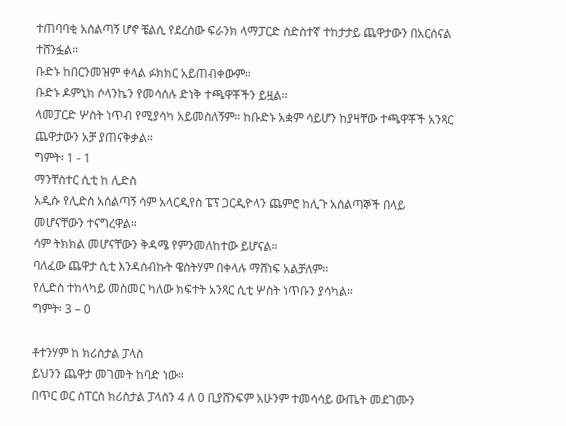ተጠባባቂ አሰልጣኝ ሆኖ ቼልሲ የደረሰው ፍራንክ ላማፓርድ ስድስተኛ ተከታታይ ጨዋታውን በአርሰናል ተሸንፏል።
ቡድኑ ከበርንመዝም ቀላል ፉክክር አይጠብቀውም።
ቡድኑ ዶምኒክ ሶላንኬን የመሳሰሉ ድነቅ ተጫዋቾችን ይዟል።
ላመፓርድ ሦስት ነጥብ የሚያሳካ አይመስለኝም። ከቡድኑ አቋም ሳይሆን ከያዛቸው ተጫዋቾች አንጻር ጨዋታውን አቻ ያጠናቅቃል።
ግምት፡ 1 - 1
ማንቸስተር ሲቲ ከ ሊድስ
አዲሱ የሊድስ አሰልጣኝ ሳም አላርዲየስ ፔፕ ጋርዲዮላን ጨምሮ ከሊጉ አሰልጣኞች በላይ መሆናቸውን ተናግረዋል።
ሳም ትክክል መሆናቸውን ቅዳሜ የምንመለከተው ይሆናል።
ባለፈው ጨዋታ ሲቲ እንዳሰብኩት ዌስትሃም በቀላሉ ማሸነፍ አልቻለም።
የሊድስ ተከላካይ መስመር ካለው ክፍተት አንጻር ሲቲ ሦስት ነጥቡን ያሳካል።
ግምት፡ 3 – 0

ቶተንሃም ከ ክሪስታል ፓላስ
ይህንን ጨዋታ መገመት ከባድ ነው።
በጥር ወር ስፐርስ ክሪስታል ፓላስን 4 ለ 0 ቢያሸንፍም አሁንም ተመሳሳይ ውጤት መደገሙን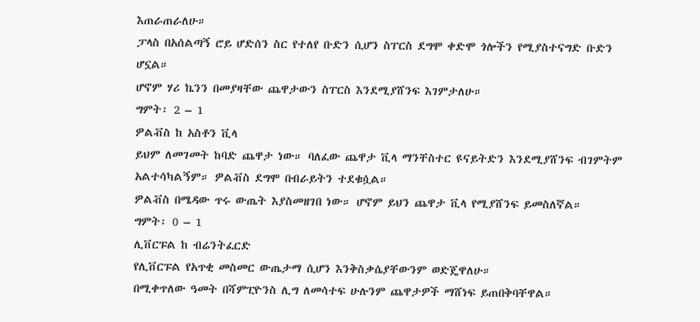እጠራጠራለሁ።
ፓላስ በአሰልጣኝ ሮይ ሆድሰን ስር የተለየ ቡድን ሲሆን ስፐርስ ደግሞ ቀድሞ ጎሎችን የሚያስተናግድ ቡድን ሆኗል።
ሆኖም ሃሪ ኬንን በመያዛቸው ጨዋታውን ስፐርስ እንደሚያሸንፍ እገምታለሁ።
ግምት፡ 2 – 1
ዎልቭስ ከ አስቶን ቪላ
ይህም ለመገመት ከባድ ጨዋታ ነው። ባለፈው ጨዋታ ቪላ ማንቸስተር ዩናይትድን እንደሚያሸንፍ ብገምትም አልተሳካልኝም። ዎልቭስ ደግሞ በብራይትን ተደቁሷል።
ዎልቭስ በሜዳው ጥሩ ውጤት እያስመዘገበ ነው። ሆኖም ይህን ጨዋታ ቪላ የሚያሸንፍ ይመስለኛል።
ግምት፡ 0 – 1
ሊቨርፑል ከ ብሬንትፈርድ
የሊቨርፑል የአጥቂ መስመር ውጤታማ ሲሆን እንቅስቃሴያቸውንም ወድጄዋለሁ።
በሚቀጥለው ዓመት በሻምፒዮንስ ሊግ ለመሳተፍ ሁሉንም ጨዋታዎች ማሸነፍ ይጠበቅባቸዋል።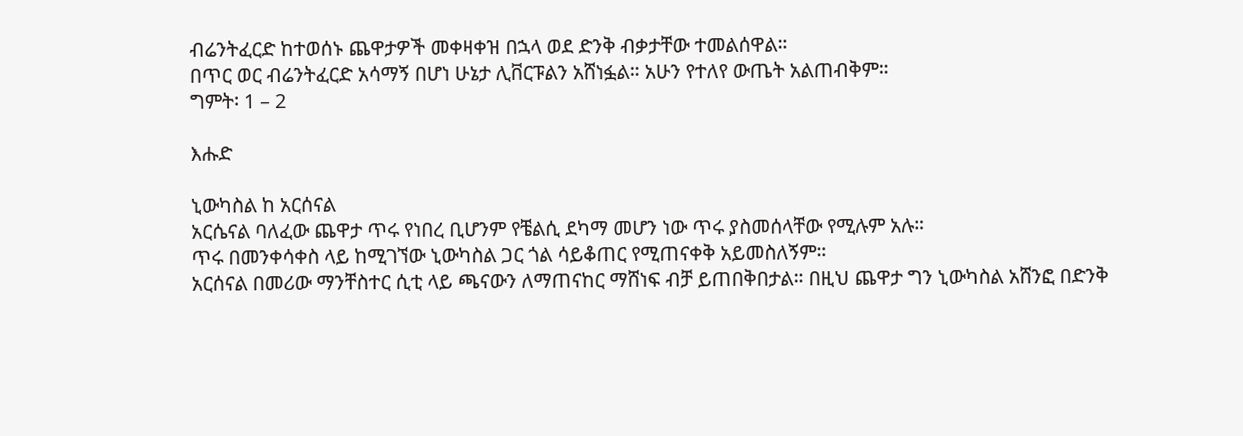ብሬንትፈርድ ከተወሰኑ ጨዋታዎች መቀዛቀዝ በኋላ ወደ ድንቅ ብቃታቸው ተመልሰዋል።
በጥር ወር ብሬንትፈርድ አሳማኝ በሆነ ሁኔታ ሊቨርፑልን አሸነፏል። አሁን የተለየ ውጤት አልጠብቅም።
ግምት፡ 1 – 2

እሑድ

ኒውካስል ከ አርሰናል
አርሴናል ባለፈው ጨዋታ ጥሩ የነበረ ቢሆንም የቼልሲ ደካማ መሆን ነው ጥሩ ያስመሰላቸው የሚሉም አሉ።
ጥሩ በመንቀሳቀስ ላይ ከሚገኘው ኒውካስል ጋር ጎል ሳይቆጠር የሚጠናቀቅ አይመስለኝም።
አርሰናል በመሪው ማንቸስተር ሲቲ ላይ ጫናውን ለማጠናከር ማሸነፍ ብቻ ይጠበቅበታል። በዚህ ጨዋታ ግን ኒውካስል አሸንፎ በድንቅ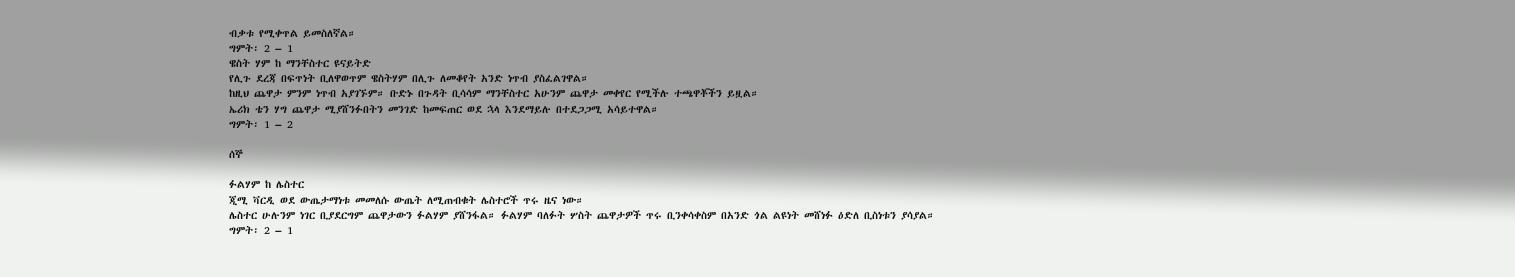ብቃቱ የሚቀጥል ይመስለኛል።
ግምት፡ 2 – 1
ዌስት ሃም ከ ማንቸስተር ዩናይትድ
የሊጉ ደረጃ በፍጥነት ቢለዋወጥም ዌስትሃም በሊጉ ለመቆየት አንድ ነጥብ ያስፈልገዋል።
ከዚህ ጨዋታ ምንም ነጥብ አያገኙም። ቡድኑ በጉዳት ቢሳሳም ማንቸስተር አሁንም ጨዋታ መቀየር የሚችሉ ተጫዋቾችን ይዟል።
ኤሪክ ቴን ሃግ ጨዋታ ሚያሸንፉበትን መንገድ ከመፍጠር ወደ ኋላ እንደማይሉ በተደጋጋሚ አሳይተዋል።
ግምት፡ 1 – 2

ሰኞ

ፉልሃም ከ ሌስተር
ጂሚ ቫርዲ ወደ ውጤታማነቱ መመለሱ ውጤት ለሚጠብቁት ሌስተሮች ጥሩ ዜና ነው።
ሌስተር ሁሉንም ነገር ቢያደርግም ጨዋታውን ፉልሃም ያሸንፋል። ፉልሃም ባለፉት ሦስት ጨዋታዎች ጥሩ ቢንቀሳቀስም በአንድ ጎል ልዩነት መሸነፉ ዕድለ ቢስነቱን ያሳያል።
ግምት፡ 2 – 1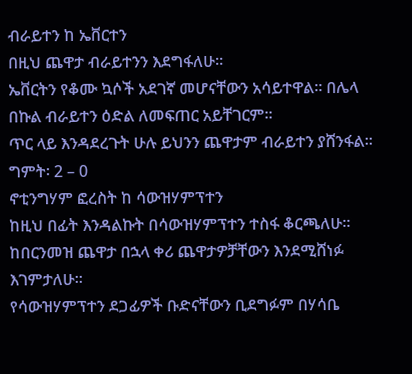ብራይተን ከ ኤቨርተን
በዚህ ጨዋታ ብራይተንን እደግፋለሁ።
ኤቨርትን የቆሙ ኳሶች አደገኛ መሆናቸውን አሳይተዋል። በሌላ በኩል ብራይተን ዕድል ለመፍጠር አይቸገርም።
ጥር ላይ እንዳደረጉት ሁሉ ይህንን ጨዋታም ብራይተን ያሸንፋል።
ግምት፡ 2 – 0
ኖቲንግሃም ፎረስት ከ ሳውዝሃምፕተን
ከዚህ በፊት እንዳልኩት በሳውዝሃምፕተን ተስፋ ቆርጫለሁ። ከበርንመዝ ጨዋታ በኋላ ቀሪ ጨዋታዎቻቸውን እንደሚሸነፉ እገምታለሁ።
የሳውዝሃምፕተን ደጋፊዎች ቡድናቸውን ቢደግፉም በሃሳቤ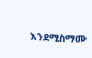እንደሚስማሙ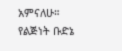አምናለሁ።
የልጅነት ቡድኔ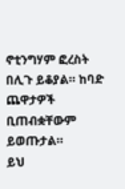ኖቲንግሃም ፎረስት በሊጉ ይቆያል። ከባድ ጨዋታዎች ቢጠብቋቸውም ይወጡታል።
ይህ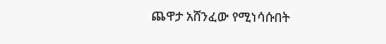ጨዋታ አሸንፈው የሚነሳሱበት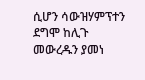ሲሆን ሳውዝሃምፕተን ደግሞ ከሊጉ መውረዱን ያመነ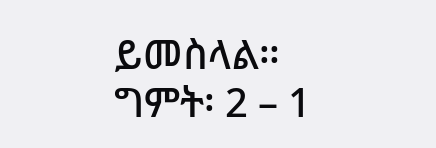ይመስላል።
ግምት፡ 2 – 1